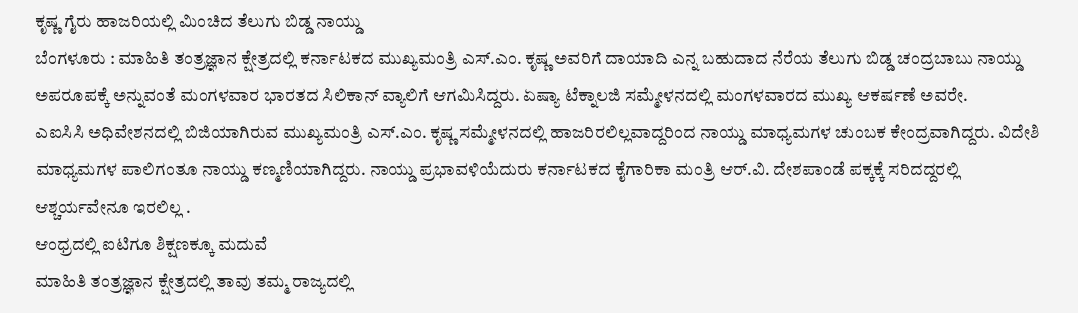ಕೃಷ್ಣ ಗೈರು ಹಾಜರಿಯಲ್ಲಿ ಮಿಂಚಿದ ತೆಲುಗು ಬಿಡ್ಡ ನಾಯ್ಡು
ಬೆಂಗಳೂರು : ಮಾಹಿತಿ ತಂತ್ರಜ್ಞಾನ ಕ್ಷೇತ್ರದಲ್ಲಿ ಕರ್ನಾಟಕದ ಮುಖ್ಯಮಂತ್ರಿ ಎಸ್.ಎಂ. ಕೃಷ್ಣ ಅವರಿಗೆ ದಾಯಾದಿ ಎನ್ನ ಬಹುದಾದ ನೆರೆಯ ತೆಲುಗು ಬಿಡ್ಡ ಚಂದ್ರಬಾಬು ನಾಯ್ಡು ಅಪರೂಪಕ್ಕೆ ಅನ್ನುವಂತೆ ಮಂಗಳವಾರ ಭಾರತದ ಸಿಲಿಕಾನ್ ವ್ಯಾಲಿಗೆ ಆಗಮಿಸಿದ್ದರು. ಏಷ್ಯಾ ಟೆಕ್ನಾಲಜಿ ಸಮ್ಮೇಳನದಲ್ಲಿ ಮಂಗಳವಾರದ ಮುಖ್ಯ ಆಕರ್ಷಣೆ ಅವರೇ.
ಎಐಸಿಸಿ ಅಧಿವೇಶನದಲ್ಲಿ ಬಿಜಿಯಾಗಿರುವ ಮುಖ್ಯಮಂತ್ರಿ ಎಸ್.ಎಂ. ಕೃಷ್ಣ ಸಮ್ಮೇಳನದಲ್ಲಿ ಹಾಜರಿರಲಿಲ್ಲವಾದ್ದರಿಂದ ನಾಯ್ಡು ಮಾಧ್ಯಮಗಳ ಚುಂಬಕ ಕೇಂದ್ರವಾಗಿದ್ದರು. ವಿದೇಶಿ ಮಾಧ್ಯಮಗಳ ಪಾಲಿಗಂತೂ ನಾಯ್ಡು ಕಣ್ಮಣಿಯಾಗಿದ್ದರು. ನಾಯ್ಡು ಪ್ರಭಾವಳಿಯೆದುರು ಕರ್ನಾಟಕದ ಕೈಗಾರಿಕಾ ಮಂತ್ರಿ ಆರ್.ವಿ. ದೇಶಪಾಂಡೆ ಪಕ್ಕಕ್ಕೆ ಸರಿದದ್ದರಲ್ಲಿ ಆಶ್ಚರ್ಯವೇನೂ ಇರಲಿಲ್ಲ .
ಆಂಧ್ರದಲ್ಲಿ ಐಟಿಗೂ ಶಿಕ್ಷಣಕ್ಕೂ ಮದುವೆ
ಮಾಹಿತಿ ತಂತ್ರಜ್ಞಾನ ಕ್ಷೇತ್ರದಲ್ಲಿ ತಾವು ತಮ್ಮ ರಾಜ್ಯದಲ್ಲಿ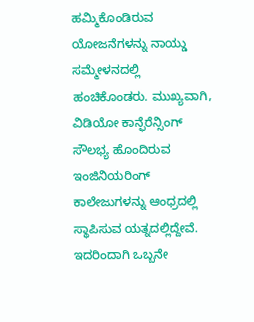ಹಮ್ಮಿಕೊಂಡಿರುವ ಯೋಜನೆಗಳನ್ನು ನಾಯ್ಡು ಸಮ್ಮೇಳನದಲ್ಲಿ ಹಂಚಿಕೊಂಡರು. ಮುಖ್ಯವಾಗಿ, ವಿಡಿಯೋ ಕಾನ್ಫೆರೆನ್ಸಿಂಗ್ ಸೌಲಭ್ಯ ಹೊಂದಿರುವ ಇಂಜಿನಿಯರಿಂಗ್ ಕಾಲೇಜುಗಳನ್ನು ಆಂಧ್ರದಲ್ಲಿ ಸ್ಥಾಪಿಸುವ ಯತ್ನದಲ್ಲಿದ್ದೇವೆ. ಇದರಿಂದಾಗಿ ಒಬ್ಬನೇ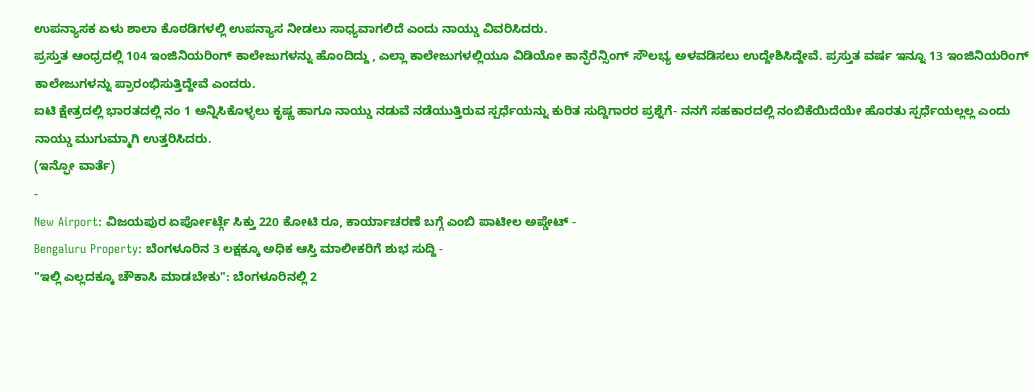ಉಪನ್ಯಾಸಕ ಏಳು ಶಾಲಾ ಕೊಠಡಿಗಳಲ್ಲಿ ಉಪನ್ಯಾಸ ನೀಡಲು ಸಾಧ್ಯವಾಗಲಿದೆ ಎಂದು ನಾಯ್ಡು ವಿವರಿಸಿದರು.
ಪ್ರಸ್ತುತ ಆಂಧ್ರದಲ್ಲಿ 104 ಇಂಜಿನಿಯರಿಂಗ್ ಕಾಲೇಜುಗಳನ್ನು ಹೊಂದಿದ್ದು , ಎಲ್ಲಾ ಕಾಲೇಜುಗಳಲ್ಲಿಯೂ ವಿಡಿಯೋ ಕಾನ್ಫೆರೆನ್ಸಿಂಗ್ ಸೌಲಭ್ಯ ಅಳವಡಿಸಲು ಉದ್ದೇಶಿಸಿದ್ದೇವೆ. ಪ್ರಸ್ತುತ ವರ್ಷ ಇನ್ನೂ 13 ಇಂಜಿನಿಯರಿಂಗ್ ಕಾಲೇಜುಗಳನ್ನು ಪ್ರಾರಂಭಿಸುತ್ತಿದ್ದೇವೆ ಎಂದರು.
ಐಟಿ ಕ್ಷೇತ್ರದಲ್ಲಿ ಭಾರತದಲ್ಲಿ ನಂ 1 ಅನ್ನಿಸಿಕೊಳ್ಳಲು ಕೃಷ್ಣ ಹಾಗೂ ನಾಯ್ಡು ನಡುವೆ ನಡೆಯುತ್ತಿರುವ ಸ್ಪರ್ಧೆಯನ್ನು ಕುರಿತ ಸುದ್ದಿಗಾರರ ಪ್ರಶ್ನೆಗೆ- ನನಗೆ ಸಹಕಾರದಲ್ಲಿ ನಂಬಿಕೆಯಿದೆಯೇ ಹೊರತು ಸ್ಪರ್ಧೆಯಲ್ಲಲ್ಲ ಎಂದು ನಾಯ್ಡು ಮುಗುಮ್ಮಾಗಿ ಉತ್ತರಿಸಿದರು.
(ಇನ್ಫೋ ವಾರ್ತೆ)
-
New Airport: ವಿಜಯಪುರ ಏರ್ಪೋರ್ಟ್ಗೆ ಸಿಕ್ತು 220 ಕೋಟಿ ರೂ, ಕಾರ್ಯಾಚರಣೆ ಬಗ್ಗೆ ಎಂಬಿ ಪಾಟೀಲ ಅಪ್ಡೇಟ್ -
Bengaluru Property: ಬೆಂಗಳೂರಿನ 3 ಲಕ್ಷಕ್ಕೂ ಅಧಿಕ ಆಸ್ತಿ ಮಾಲೀಕರಿಗೆ ಶುಭ ಸುದ್ದಿ -
"ಇಲ್ಲಿ ಎಲ್ಲದಕ್ಕೂ ಚೌಕಾಸಿ ಮಾಡಬೇಕು": ಬೆಂಗಳೂರಿನಲ್ಲಿ 2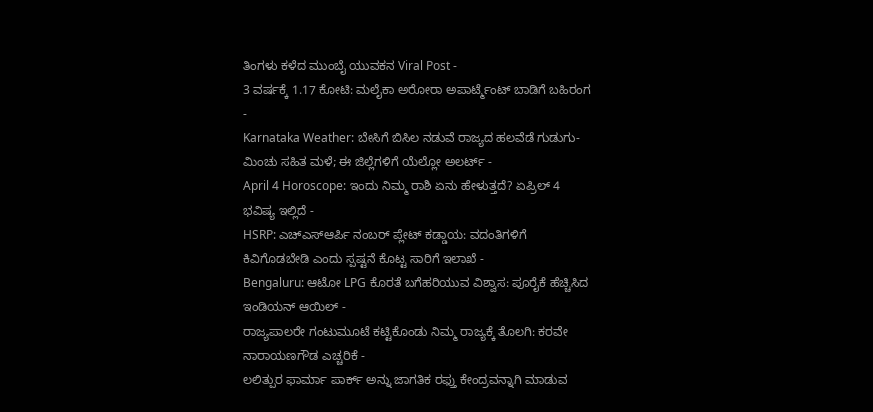ತಿಂಗಳು ಕಳೆದ ಮುಂಬೈ ಯುವಕನ Viral Post -
3 ವರ್ಷಕ್ಕೆ 1.17 ಕೋಟಿ: ಮಲೈಕಾ ಅರೋರಾ ಅಪಾರ್ಟ್ಮೆಂಟ್ ಬಾಡಿಗೆ ಬಹಿರಂಗ -
Karnataka Weather: ಬೇಸಿಗೆ ಬಿಸಿಲ ನಡುವೆ ರಾಜ್ಯದ ಹಲವೆಡೆ ಗುಡುಗು-ಮಿಂಚು ಸಹಿತ ಮಳೆ; ಈ ಜಿಲ್ಲೆಗಳಿಗೆ ಯೆಲ್ಲೋ ಅಲರ್ಟ್ -
April 4 Horoscope: ಇಂದು ನಿಮ್ಮ ರಾಶಿ ಏನು ಹೇಳುತ್ತದೆ? ಏಪ್ರಿಲ್ 4 ಭವಿಷ್ಯ ಇಲ್ಲಿದೆ -
HSRP: ಎಚ್ಎಸ್ಆರ್ಪಿ ನಂಬರ್ ಪ್ಲೇಟ್ ಕಡ್ಡಾಯ: ವದಂತಿಗಳಿಗೆ ಕಿವಿಗೊಡಬೇಡಿ ಎಂದು ಸ್ಪಷ್ಟನೆ ಕೊಟ್ಟ ಸಾರಿಗೆ ಇಲಾಖೆ -
Bengaluru: ಆಟೋ LPG ಕೊರತೆ ಬಗೆಹರಿಯುವ ವಿಶ್ವಾಸ: ಪೂರೈಕೆ ಹೆಚ್ಚಿಸಿದ ಇಂಡಿಯನ್ ಆಯಿಲ್ -
ರಾಜ್ಯಪಾಲರೇ ಗಂಟುಮೂಟೆ ಕಟ್ಟಿಕೊಂಡು ನಿಮ್ಮ ರಾಜ್ಯಕ್ಕೆ ತೊಲಗಿ: ಕರವೇ ನಾರಾಯಣಗೌಡ ಎಚ್ಚರಿಕೆ -
ಲಲಿತ್ಪುರ ಫಾರ್ಮಾ ಪಾರ್ಕ್ ಅನ್ನು ಜಾಗತಿಕ ರಫ್ತು ಕೇಂದ್ರವನ್ನಾಗಿ ಮಾಡುವ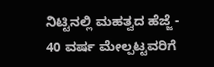ನಿಟ್ಟಿನಲ್ಲಿ ಮಹತ್ವದ ಹೆಜ್ಜೆ -
40 ವರ್ಷ ಮೇಲ್ಪಟ್ಟವರಿಗೆ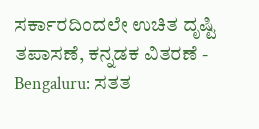ಸರ್ಕಾರದಿಂದಲೇ ಉಚಿತ ದೃಷ್ಟಿ ತಪಾಸಣೆ, ಕನ್ನಡಕ ವಿತರಣೆ -
Bengaluru: ಸತತ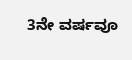3ನೇ ವರ್ಷವೂ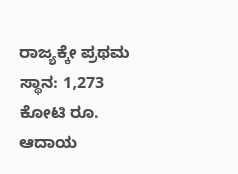ರಾಜ್ಯಕ್ಕೇ ಪ್ರಥಮ ಸ್ಥಾನ: 1,273 ಕೋಟಿ ರೂ. ಆದಾಯ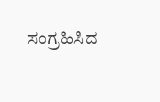ಸಂಗ್ರಹಿಸಿದ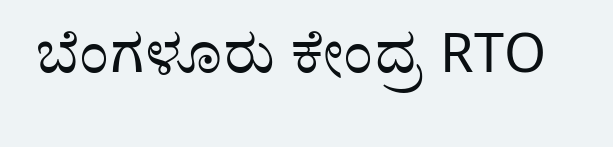ಬೆಂಗಳೂರು ಕೇಂದ್ರ RTO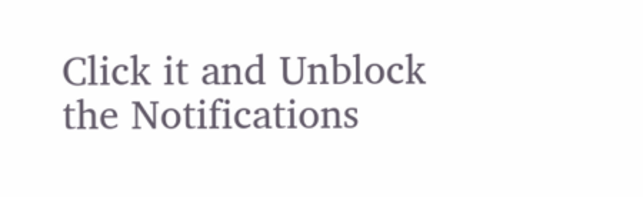Click it and Unblock the Notifications